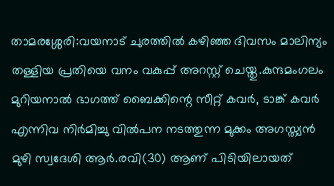താമരശ്ശേരി:വയനാട് ചുരത്തിൽ കഴിഞ്ഞ ദിവസം മാലിന്യം തള്ളിയ പ്രതിയെ വനം വകുപ്പ് അറസ്റ്റ് ചെയ്തു.കുന്ദമംഗലം മുറിയനാൽ ഭാഗത്ത് ബൈക്കിന്റെ സീറ്റ് കവർ, ടാങ്ക് കവർ എന്നിവ നിർമിച്ചു വിൽപന നടത്തുന്ന മുക്കം അഗസ്ത്യൻ മുഴി സ്വദേശി ആർ.രവി(30) ആണ് പിടിയിലായത്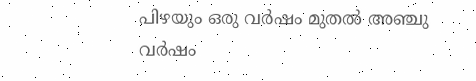പിഴയും ഒരു വർഷം മുതൽ അഞ്ചു വർഷം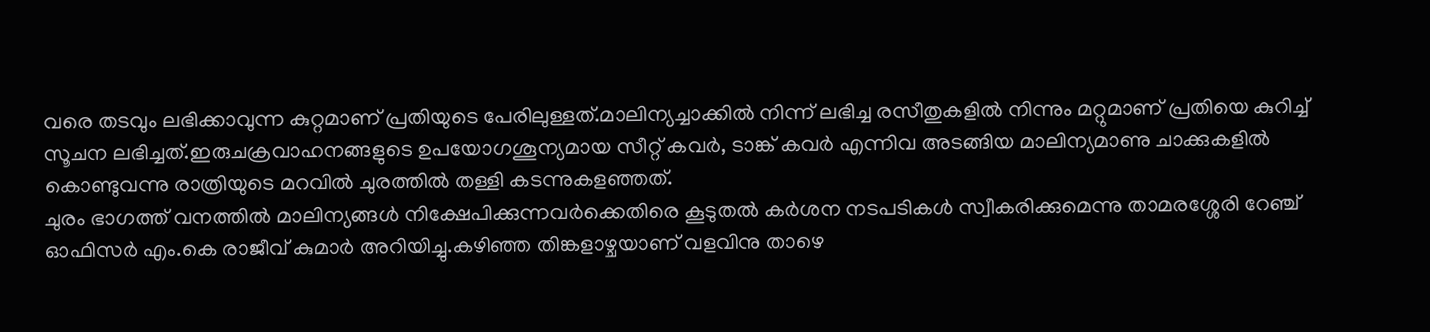വരെ തടവും ലഭിക്കാവുന്ന കുറ്റമാണ് പ്രതിയുടെ പേരിലുള്ളത്.മാലിന്യച്ചാക്കിൽ നിന്ന് ലഭിച്ച രസീതുകളിൽ നിന്നും മറ്റുമാണ് പ്രതിയെ കുറിച്ച് സൂചന ലഭിച്ചത്.ഇരുചക്രവാഹനങ്ങളുടെ ഉപയോഗശൂന്യമായ സീറ്റ് കവർ, ടാങ്ക് കവർ എന്നിവ അടങ്ങിയ മാലിന്യമാണു ചാക്കുകളിൽ കൊണ്ടുവന്നു രാത്രിയുടെ മറവിൽ ചുരത്തിൽ തള്ളി കടന്നുകളഞ്ഞത്.
ചുരം ഭാഗത്ത് വനത്തിൽ മാലിന്യങ്ങൾ നിക്ഷേപിക്കുന്നവർക്കെതിരെ കൂടുതൽ കർശന നടപടികൾ സ്വീകരിക്കുമെന്നു താമരശ്ശേരി റേഞ്ച് ഓഫിസർ എം.കെ രാജീവ് കുമാർ അറിയിച്ചു.കഴിഞ്ഞ തിങ്കളാഴ്ചയാണ് വളവിനു താഴെ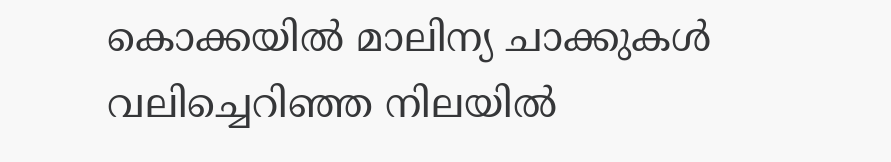കൊക്കയിൽ മാലിന്യ ചാക്കുകൾ വലിച്ചെറിഞ്ഞ നിലയിൽ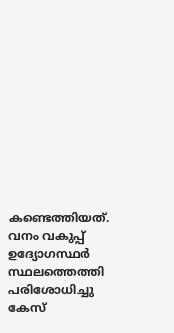കണ്ടെത്തിയത്.
വനം വകുപ്പ് ഉദ്യോഗസ്ഥർ സ്ഥലത്തെത്തി പരിശോധിച്ചു കേസ്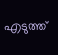എടുത്ത്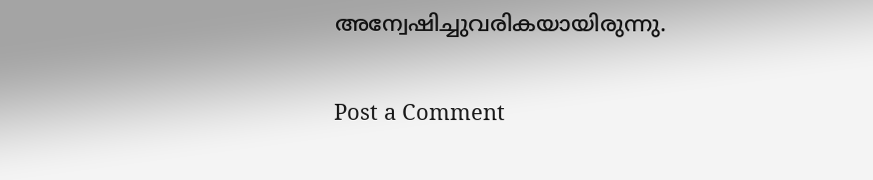അന്വേഷിച്ചുവരികയായിരുന്നു.

Post a Comment